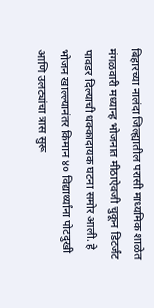बिहारच्या नालंदा जिल्ह्यातील परासी माध्यमिक शाळेत मंगळवारी मध्यान्ह भोजनात मीठाऐवजी चुकून डिटर्जंट पावडर दिल्याची धक्कादायक घटना समोर आली. हे भोजन खाल्ल्यानंतर किमान ४० विद्यार्थ्यांना पोटदुखी आणि उलट्यांचा त्रास सुरू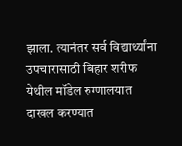झाला. त्यानंतर सर्व विद्यार्थ्यांना उपचारासाठी बिहार शरीफ येथील मॉडेल रुग्णालयात दाखल करण्यात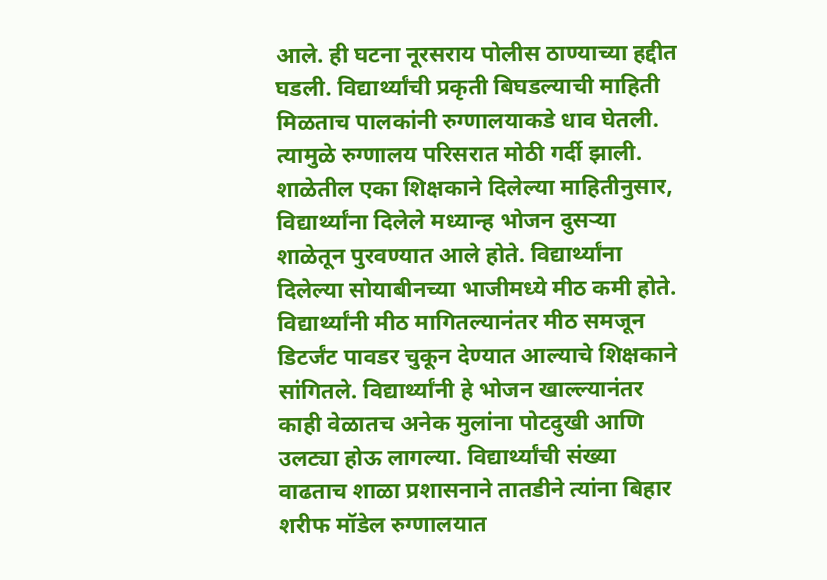आले. ही घटना नूरसराय पोलीस ठाण्याच्या हद्दीत घडली. विद्यार्थ्यांची प्रकृती बिघडल्याची माहिती मिळताच पालकांनी रुग्णालयाकडे धाव घेतली. त्यामुळे रुग्णालय परिसरात मोठी गर्दी झाली.
शाळेतील एका शिक्षकाने दिलेल्या माहितीनुसार, विद्यार्थ्यांना दिलेले मध्यान्ह भोजन दुसऱ्या शाळेतून पुरवण्यात आले होते. विद्यार्थ्यांना दिलेल्या सोयाबीनच्या भाजीमध्ये मीठ कमी होते. विद्यार्थ्यांनी मीठ मागितल्यानंतर मीठ समजून डिटर्जंट पावडर चुकून देण्यात आल्याचे शिक्षकाने सांगितले. विद्यार्थ्यांनी हे भोजन खाल्ल्यानंतर काही वेळातच अनेक मुलांना पोटदुखी आणि उलट्या होऊ लागल्या. विद्यार्थ्यांची संख्या वाढताच शाळा प्रशासनाने तातडीने त्यांना बिहार शरीफ मॉडेल रुग्णालयात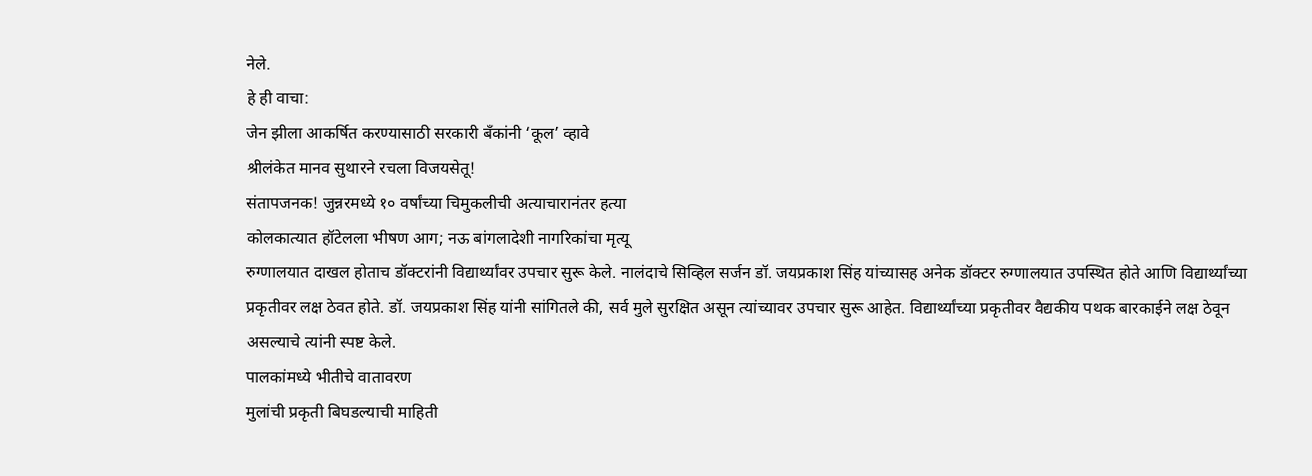नेले.
हे ही वाचा:
जेन झीला आकर्षित करण्यासाठी सरकारी बँकांनी ‘कूल’ व्हावे
श्रीलंकेत मानव सुथारने रचला विजयसेतू!
संतापजनक! जुन्नरमध्ये १० वर्षांच्या चिमुकलीची अत्याचारानंतर हत्या
कोलकात्यात हॉटेलला भीषण आग; नऊ बांगलादेशी नागरिकांचा मृत्यू
रुग्णालयात दाखल होताच डॉक्टरांनी विद्यार्थ्यांवर उपचार सुरू केले. नालंदाचे सिव्हिल सर्जन डॉ. जयप्रकाश सिंह यांच्यासह अनेक डॉक्टर रुग्णालयात उपस्थित होते आणि विद्यार्थ्यांच्या प्रकृतीवर लक्ष ठेवत होते. डॉ. जयप्रकाश सिंह यांनी सांगितले की, सर्व मुले सुरक्षित असून त्यांच्यावर उपचार सुरू आहेत. विद्यार्थ्यांच्या प्रकृतीवर वैद्यकीय पथक बारकाईने लक्ष ठेवून असल्याचे त्यांनी स्पष्ट केले.
पालकांमध्ये भीतीचे वातावरण
मुलांची प्रकृती बिघडल्याची माहिती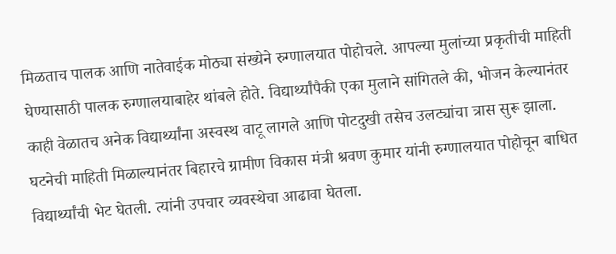मिळताच पालक आणि नातेवाईक मोठ्या संख्येने रुग्णालयात पोहोचले. आपल्या मुलांच्या प्रकृतीची माहिती घेण्यासाठी पालक रुग्णालयाबाहेर थांबले होते. विद्यार्थ्यांपैकी एका मुलाने सांगितले की, भोजन केल्यानंतर काही वेळातच अनेक विद्यार्थ्यांना अस्वस्थ वाटू लागले आणि पोटदुखी तसेच उलट्यांचा त्रास सुरू झाला.
घटनेची माहिती मिळाल्यानंतर बिहारचे ग्रामीण विकास मंत्री श्रवण कुमार यांनी रुग्णालयात पोहोचून बाधित विद्यार्थ्यांची भेट घेतली. त्यांनी उपचार व्यवस्थेचा आढावा घेतला.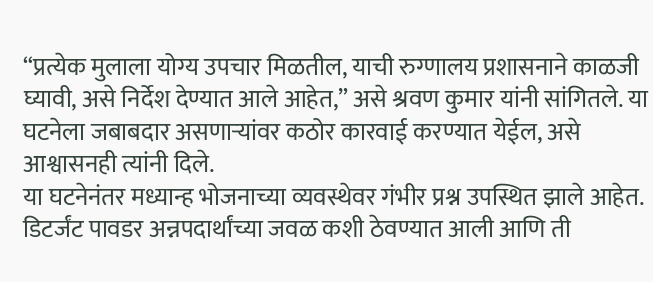“प्रत्येक मुलाला योग्य उपचार मिळतील, याची रुग्णालय प्रशासनाने काळजी घ्यावी, असे निर्देश देण्यात आले आहेत,” असे श्रवण कुमार यांनी सांगितले. या घटनेला जबाबदार असणाऱ्यांवर कठोर कारवाई करण्यात येईल, असे आश्वासनही त्यांनी दिले.
या घटनेनंतर मध्यान्ह भोजनाच्या व्यवस्थेवर गंभीर प्रश्न उपस्थित झाले आहेत. डिटर्जंट पावडर अन्नपदार्थांच्या जवळ कशी ठेवण्यात आली आणि ती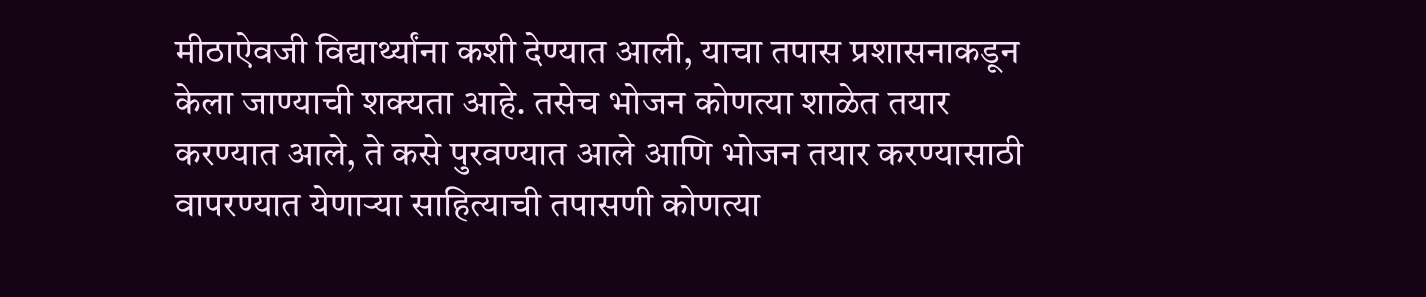मीठाऐवजी विद्यार्थ्यांना कशी देण्यात आली, याचा तपास प्रशासनाकडून केला जाण्याची शक्यता आहे. तसेच भोजन कोणत्या शाळेत तयार करण्यात आले, ते कसे पुरवण्यात आले आणि भोजन तयार करण्यासाठी वापरण्यात येणाऱ्या साहित्याची तपासणी कोणत्या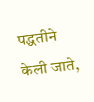पद्धतीने केली जाते,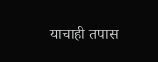याचाही तपास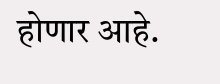होणार आहे.